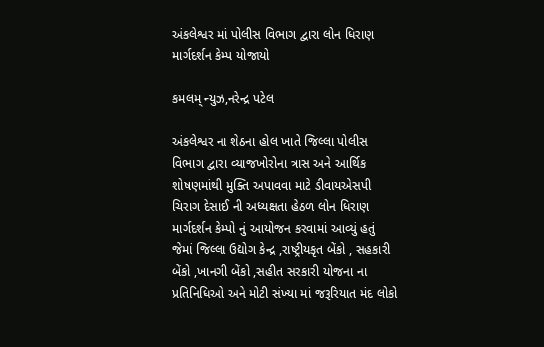અંકલેશ્વર માં પોલીસ વિભાગ દ્વારા લોન ધિરાણ માર્ગદર્શન કેમ્પ યોજાયો

કમલમ્ ન્યુઝ,નરેન્દ્ર પટેલ

અંકલેશ્વર ના શેઠના હોલ ખાતે જિલ્લા પોલીસ વિભાગ દ્વારા વ્યાજખોરોના ત્રાસ અને આર્થિક શોષણમાંથી મુક્તિ અપાવવા માટે ડીવાયએસપી ચિરાગ દેસાઈ ની અધ્યક્ષતા હેઠળ લોન ધિરાણ માર્ગદર્શન કેમ્પો નું આયોજન કરવામાં આવ્યું હતું જેમાં જિલ્લા ઉદ્યોગ કેન્દ્ર ,રાષ્ટ્રીયકૃત બેંકો , સહકારી બેંકો ,ખાનગી બેંકો ,સહીત સરકારી યોજના ના પ્રતિનિધિઓ અને મોટી સંખ્યા માં જરૂરિયાત મંદ લોકો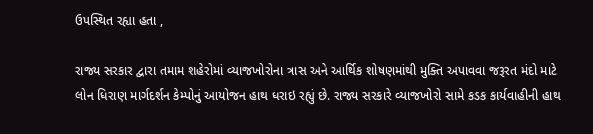ઉપસ્થિત રહ્યા હતા ,

રાજ્ય સરકાર દ્વારા તમામ શહેરોમાં વ્યાજખોરોના ત્રાસ અને આર્થિક શોષણમાંથી મુક્તિ અપાવવા જરૂરત મંદો માટે લોન ધિરાણ માર્ગદર્શન કેમ્પોનું આયોજન હાથ ધરાઇ રહ્યું છે. રાજ્ય સરકારે વ્યાજખોરો સામે કડક કાર્યવાહીની હાથ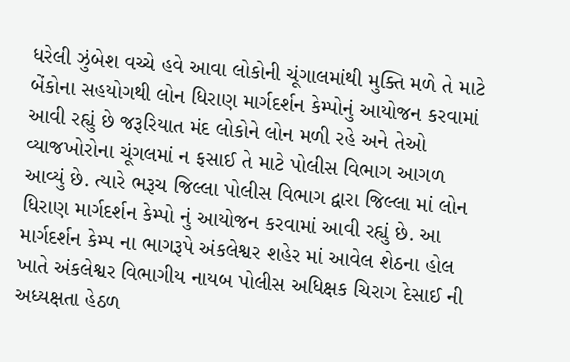ધરેલી ઝુંબેશ વચ્ચે હવે આવા લોકોની ચૂંગાલમાંથી મુક્તિ મળે તે માટે બેંકોના સહયોગથી લોન ધિરાણ માર્ગદર્શન કેમ્પોનું આયોજન કરવામાં આવી રહ્યું છે જરૂરિયાત મંદ લોકોને લોન મળી રહે અને તેઓ વ્યાજખોરોના ચૂંગલમાં ન ફસાઈ તે માટે પોલીસ વિભાગ આગળ આવ્યું છે. ત્યારે ભરૂચ જિલ્લા પોલીસ વિભાગ દ્વારા જિલ્લા માં લોન ધિરાણ માર્ગદર્શન કેમ્પો નું આયોજન કરવામાં આવી રહ્યું છે. આ માર્ગદર્શન કેમ્પ ના ભાગરૂપે અંકલેશ્વર શહેર માં આવેલ શેઠના હોલ ખાતે અંકલેશ્વર વિભાગીય નાયબ પોલીસ અધિક્ષક ચિરાગ દેસાઈ ની અધ્યક્ષતા હેઠળ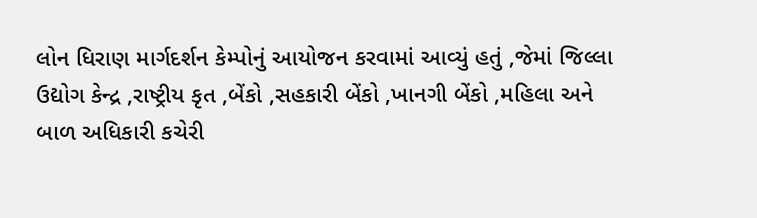લોન ધિરાણ માર્ગદર્શન કેમ્પોનું આયોજન કરવામાં આવ્યું હતું ,જેમાં જિલ્લા ઉદ્યોગ કેન્દ્ર ,રાષ્ટ્રીય કૃત ,બેંકો ,સહકારી બેંકો ,ખાનગી બેંકો ,મહિલા અને બાળ અધિકારી કચેરી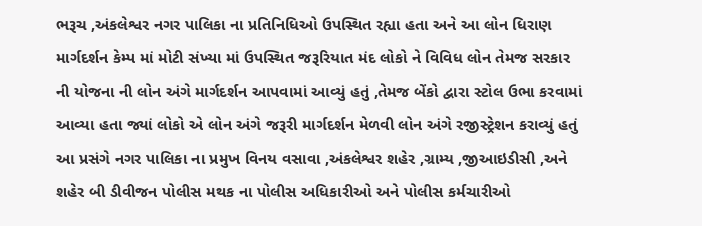ભરૂચ ,અંકલેશ્વર નગર પાલિકા ના પ્રતિનિધિઓ ઉપસ્થિત રહ્યા હતા અને આ લોન ધિરાણ માર્ગદર્શન કેમ્પ માં મોટી સંખ્યા માં ઉપસ્થિત જરૂરિયાત મંદ લોકો ને વિવિધ લોન તેમજ સરકાર ની યોજના ની લોન અંગે માર્ગદર્શન આપવામાં આવ્યું હતું ,તેમજ બેંકો દ્વારા સ્ટોલ ઉભા કરવામાં આવ્યા હતા જ્યાં લોકો એ લોન અંગે જરૂરી માર્ગદર્શન મેળવી લોન અંગે રજીસ્ટ્રેશન કરાવ્યું હતું આ પ્રસંગે નગર પાલિકા ના પ્રમુખ વિનય વસાવા ,અંકલેશ્વર શહેર ,ગ્રામ્ય ,જીઆઇડીસી ,અને શહેર બી ડીવીજન પોલીસ મથક ના પોલીસ અધિકારીઓ અને પોલીસ કર્મચારીઓ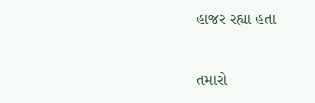હાજર રહ્યા હતા

તમારો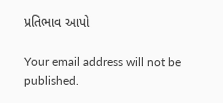પ્રતિભાવ આપો

Your email address will not be published.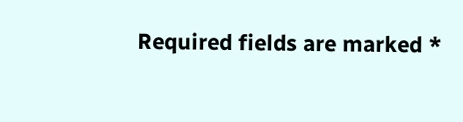Required fields are marked *